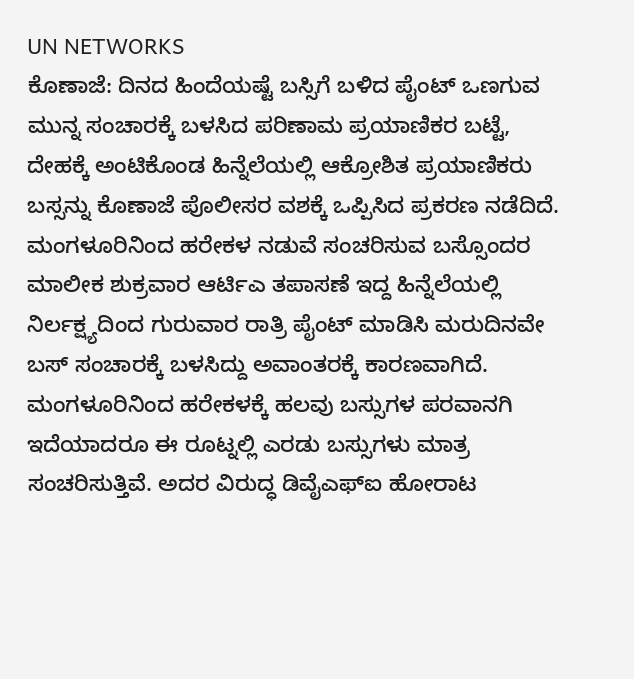UN NETWORKS
ಕೊಣಾಜೆ: ದಿನದ ಹಿಂದೆಯಷ್ಟೆ ಬಸ್ಸಿಗೆ ಬಳಿದ ಪೈಂಟ್ ಒಣಗುವ ಮುನ್ನ ಸಂಚಾರಕ್ಕೆ ಬಳಸಿದ ಪರಿಣಾಮ ಪ್ರಯಾಣಿಕರ ಬಟ್ಟೆ, ದೇಹಕ್ಕೆ ಅಂಟಿಕೊಂಡ ಹಿನ್ನೆಲೆಯಲ್ಲಿ ಆಕ್ರೋಶಿತ ಪ್ರಯಾಣಿಕರು ಬಸ್ಸನ್ನು ಕೊಣಾಜೆ ಪೊಲೀಸರ ವಶಕ್ಕೆ ಒಪ್ಪಿಸಿದ ಪ್ರಕರಣ ನಡೆದಿದೆ.
ಮಂಗಳೂರಿನಿಂದ ಹರೇಕಳ ನಡುವೆ ಸಂಚರಿಸುವ ಬಸ್ಸೊಂದರ ಮಾಲೀಕ ಶುಕ್ರವಾರ ಆರ್ಟಿಎ ತಪಾಸಣೆ ಇದ್ದ ಹಿನ್ನೆಲೆಯಲ್ಲಿ ನಿರ್ಲಕ್ಷ್ಯದಿಂದ ಗುರುವಾರ ರಾತ್ರಿ ಪೈಂಟ್ ಮಾಡಿಸಿ ಮರುದಿನವೇ ಬಸ್ ಸಂಚಾರಕ್ಕೆ ಬಳಸಿದ್ದು ಅವಾಂತರಕ್ಕೆ ಕಾರಣವಾಗಿದೆ. ಮಂಗಳೂರಿನಿಂದ ಹರೇಕಳಕ್ಕೆ ಹಲವು ಬಸ್ಸುಗಳ ಪರವಾನಗಿ ಇದೆಯಾದರೂ ಈ ರೂಟ್ನಲ್ಲಿ ಎರಡು ಬಸ್ಸುಗಳು ಮಾತ್ರ ಸಂಚರಿಸುತ್ತಿವೆ. ಅದರ ವಿರುದ್ಧ ಡಿವೈಎಫ್ಐ ಹೋರಾಟ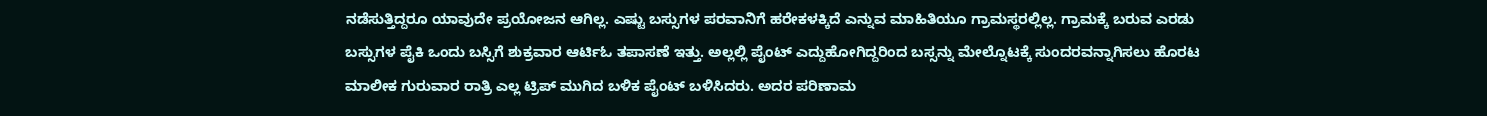ನಡೆಸುತ್ತಿದ್ದರೂ ಯಾವುದೇ ಪ್ರಯೋಜನ ಆಗಿಲ್ಲ. ಎಷ್ಟು ಬಸ್ಸುಗಳ ಪರವಾನಿಗೆ ಹರೇಕಳಕ್ಕಿದೆ ಎನ್ನುವ ಮಾಹಿತಿಯೂ ಗ್ರಾಮಸ್ಥರಲ್ಲಿಲ್ಲ. ಗ್ರಾಮಕ್ಕೆ ಬರುವ ಎರಡು ಬಸ್ಸುಗಳ ಪೈಕಿ ಒಂದು ಬಸ್ಸಿಗೆ ಶುಕ್ರವಾರ ಆರ್ಟಿಓ ತಪಾಸಣೆ ಇತ್ತು. ಅಲ್ಲಲ್ಲಿ ಪೈಂಟ್ ಎದ್ದುಹೋಗಿದ್ದರಿಂದ ಬಸ್ಸನ್ನು ಮೇಲ್ನೊಟಕ್ಕೆ ಸುಂದರವನ್ನಾಗಿಸಲು ಹೊರಟ ಮಾಲೀಕ ಗುರುವಾರ ರಾತ್ರಿ ಎಲ್ಲ ಟ್ರಿಪ್ ಮುಗಿದ ಬಳಿಕ ಪೈಂಟ್ ಬಳಿಸಿದರು. ಅದರ ಪರಿಣಾಮ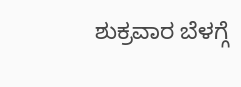ಶುಕ್ರವಾರ ಬೆಳಗ್ಗೆ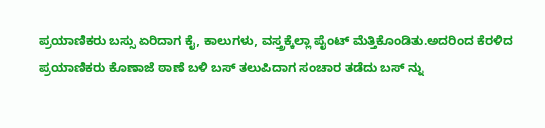ಪ್ರಯಾಣಿಕರು ಬಸ್ಸು ಏರಿದಾಗ ಕೈ, ಕಾಲುಗಳು, ವಸ್ತ್ರಕ್ಕೆಲ್ಲಾ ಪೈಂಟ್ ಮೆತ್ತಿಕೊಂಡಿತು.ಅದರಿಂದ ಕೆರಳಿದ ಪ್ರಯಾಣಿಕರು ಕೊಣಾಜೆ ಠಾಣೆ ಬಳಿ ಬಸ್ ತಲುಪಿದಾಗ ಸಂಚಾರ ತಡೆದು ಬಸ್ ನ್ನು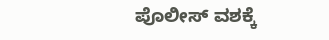ಪೊಲೀಸ್ ವಶಕ್ಕೆ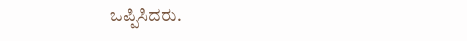ಒಪ್ಪಿಸಿದರು.